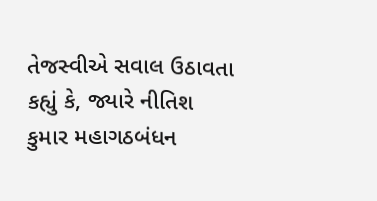તેજસ્વીએ સવાલ ઉઠાવતા કહ્યું કે, જ્યારે નીતિશ કુમાર મહાગઠબંધન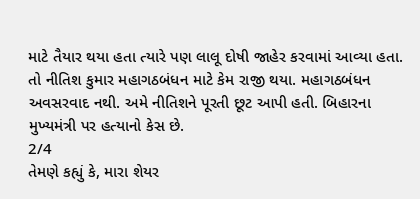માટે તૈયાર થયા હતા ત્યારે પણ લાલૂ દોષી જાહેર કરવામાં આવ્યા હતા. તો નીતિશ કુમાર મહાગઠબંધન માટે કેમ રાજી થયા. મહાગઠબંધન અવસરવાદ નથી. અમે નીતિશને પૂરતી છૂટ આપી હતી. બિહારના મુખ્યમંત્રી પર હત્યાનો કેસ છે.
2/4
તેમણે કહ્યું કે, મારા શેયર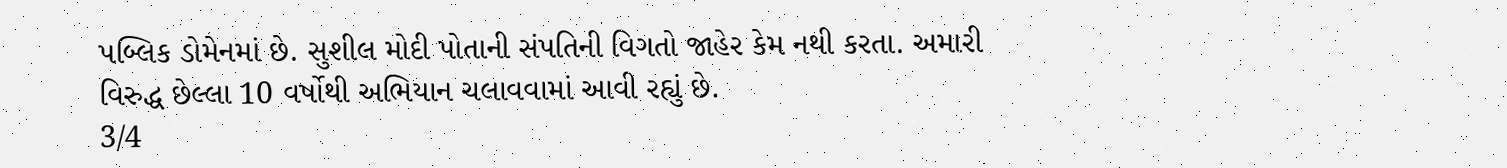પબ્લિક ડોમેનમાં છે. સુશીલ મોદી પોતાની સંપતિની વિગતો જાહેર કેમ નથી કરતા. અમારી વિરુદ્ધ છેલ્લા 10 વર્ષોથી અભિયાન ચલાવવામાં આવી રહ્યું છે.
3/4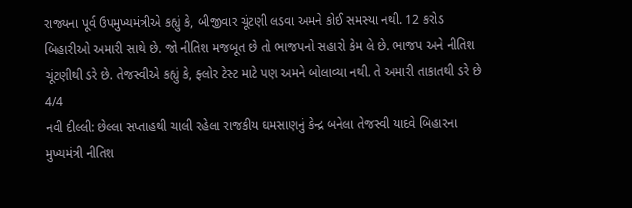રાજ્યના પૂર્વ ઉપમુખ્યમંત્રીએ કહ્યું કે, બીજીવાર ચૂંટણી લડવા અમને કોઈ સમસ્યા નથી. 12 કરોડ બિહારીઓ અમારી સાથે છે. જો નીતિશ મજબૂત છે તો ભાજપનો સહારો કેમ લે છે. ભાજપ અને નીતિશ ચૂંટણીથી ડરે છે. તેજસ્વીએ કહ્યું કે, ફ્લોર ટેસ્ટ માટે પણ અમને બોલાવ્યા નથી. તે અમારી તાકાતથી ડરે છે
4/4
નવી દીલ્લી: છેલ્લા સપ્તાહથી ચાલી રહેલા રાજકીય ઘમસાણનું કેન્દ્ર બનેલા તેજસ્વી યાદવે બિહારના મુખ્યમંત્રી નીતિશ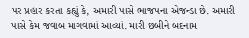પર પ્રહાર કરતા કહ્યું કે, અમારી પાસે ભાજપના એજન્ડા છે. અમારી પાસે કેમ જવાબ માગવામાં આવ્યાં. મારી છબીને બદનામ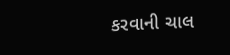કરવાની ચાલ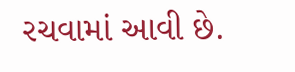રચવામાં આવી છે.